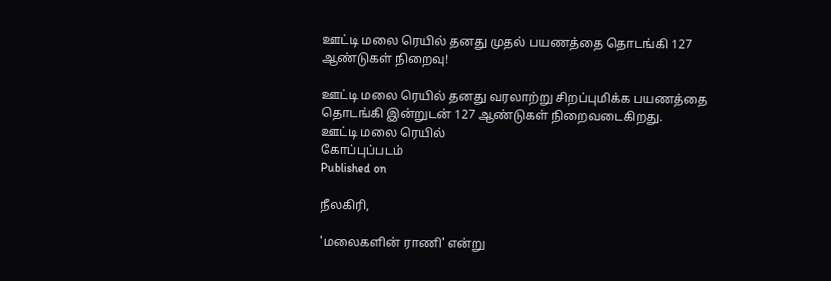ஊட்டி மலை ரெயில் தனது முதல் பயணத்தை தொடங்கி 127 ஆண்டுகள் நிறைவு!

ஊட்டி மலை ரெயில் தனது வரலாற்று சிறப்புமிக்க பயணத்தை தொடங்கி இன்றுடன் 127 ஆண்டுகள் நிறைவடைகிறது.
ஊட்டி மலை ரெயில்
கோப்புப்படம்
Published on

நீலகிரி,

'மலைகளின் ராணி' என்று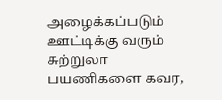அழைக்கப்படும் ஊட்டிக்கு வரும் சுற்றுலா பயணிகளை கவர,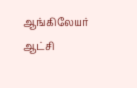ஆங்கிலேயர் ஆட்சி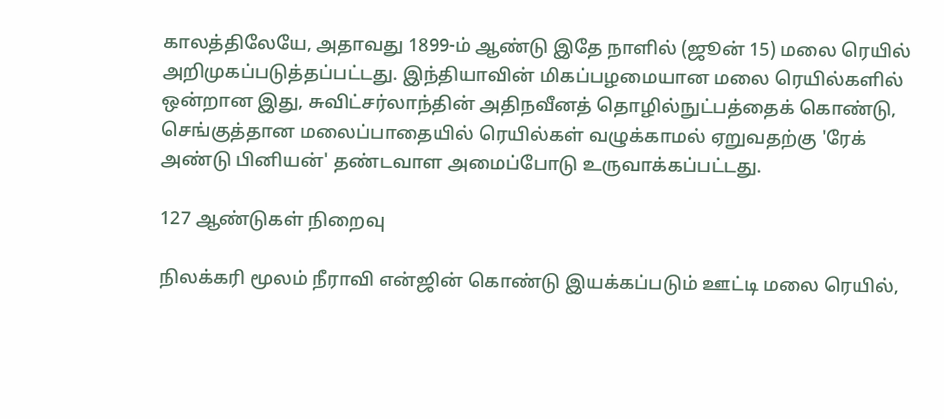காலத்திலேயே, அதாவது 1899-ம் ஆண்டு இதே நாளில் (ஜூன் 15) மலை ரெயில் அறிமுகப்படுத்தப்பட்டது. இந்தியாவின் மிகப்பழமையான மலை ரெயில்களில் ஒன்றான இது, சுவிட்சர்லாந்தின் அதிநவீனத் தொழில்நுட்பத்தைக் கொண்டு, செங்குத்தான மலைப்பாதையில் ரெயில்கள் வழுக்காமல் ஏறுவதற்கு 'ரேக் அண்டு பினியன்' தண்டவாள அமைப்போடு உருவாக்கப்பட்டது.

127 ஆண்டுகள் நிறைவு

நிலக்கரி மூலம் நீராவி என்ஜின் கொண்டு இயக்கப்படும் ஊட்டி மலை ரெயில்,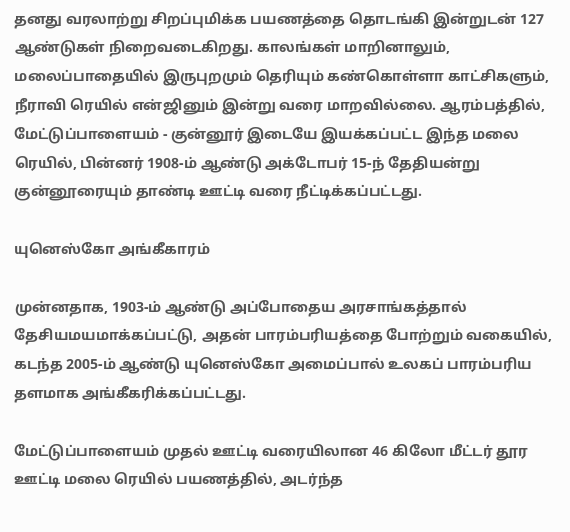தனது வரலாற்று சிறப்புமிக்க பயணத்தை தொடங்கி இன்றுடன் 127 ஆண்டுகள் நிறைவடைகிறது. காலங்கள் மாறினாலும், மலைப்பாதையில் இருபுறமும் தெரியும் கண்கொள்ளா காட்சிகளும், நீராவி ரெயில் என்ஜினும் இன்று வரை மாறவில்லை. ஆரம்பத்தில், மேட்டுப்பாளையம் - குன்னூர் இடையே இயக்கப்பட்ட இந்த மலை ரெயில், பின்னர் 1908-ம் ஆண்டு அக்டோபர் 15-ந் தேதியன்று குன்னூரையும் தாண்டி ஊட்டி வரை நீட்டிக்கப்பட்டது.

யுனெஸ்கோ அங்கீகாரம்

முன்னதாக, 1903-ம் ஆண்டு அப்போதைய அரசாங்கத்தால் தேசியமயமாக்கப்பட்டு, அதன் பாரம்பரியத்தை போற்றும் வகையில், கடந்த 2005-ம் ஆண்டு யுனெஸ்கோ அமைப்பால் உலகப் பாரம்பரிய தளமாக அங்கீகரிக்கப்பட்டது.

மேட்டுப்பாளையம் முதல் ஊட்டி வரையிலான 46 கிலோ மீட்டர் தூர ஊட்டி மலை ரெயில் பயணத்தில், அடர்ந்த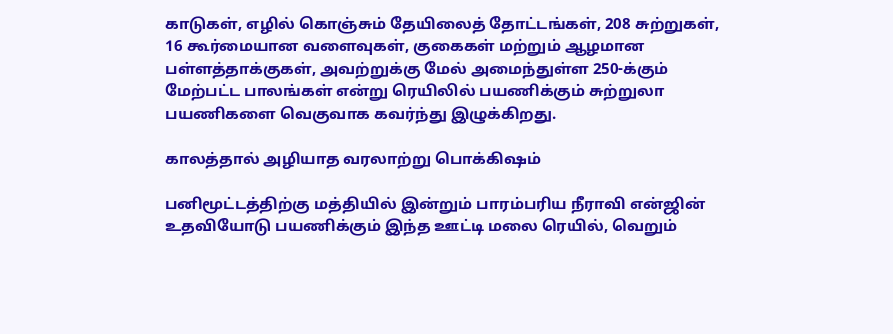காடுகள், எழில் கொஞ்சும் தேயிலைத் தோட்டங்கள், 208 சுற்றுகள், 16 கூர்மையான வளைவுகள், குகைகள் மற்றும் ஆழமான பள்ளத்தாக்குகள், அவற்றுக்கு மேல் அமைந்துள்ள 250-க்கும் மேற்பட்ட பாலங்கள் என்று ரெயிலில் பயணிக்கும் சுற்றுலா பயணிகளை வெகுவாக கவர்ந்து இழுக்கிறது.

காலத்தால் அழியாத வரலாற்று பொக்கிஷம்

பனிமூட்டத்திற்கு மத்தியில் இன்றும் பாரம்பரிய நீராவி என்ஜின் உதவியோடு பயணிக்கும் இந்த ஊட்டி மலை ரெயில், வெறும்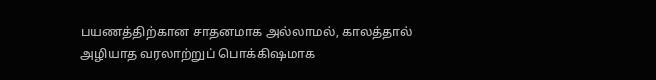பயணத்திற்கான சாதனமாக அல்லாமல், காலத்தால் அழியாத வரலாற்றுப் பொக்கிஷமாக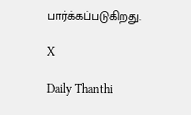பார்க்கப்படுகிறது.

X

Daily Thanthi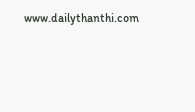www.dailythanthi.com